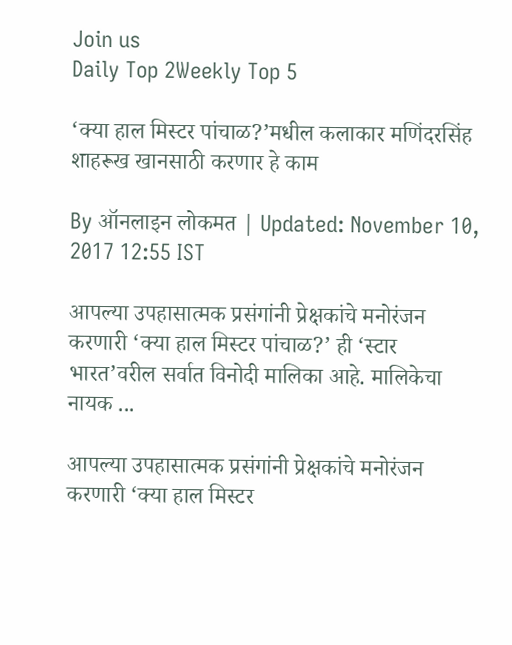Join us
Daily Top 2Weekly Top 5

‘क्या हाल मिस्टर पांचाळ?’मधील कलाकार मणिंदरसिंह शाहरूख खानसाठी करणार हे काम

By ऑनलाइन लोकमत | Updated: November 10, 2017 12:55 IST

आपल्या उपहासात्मक प्रसंगांनी प्रेक्षकांचे मनोरंजन करणारी ‘क्या हाल मिस्टर पांचाळ?’ ही ‘स्टार भारत’वरील सर्वात विनोदी मालिका आहे. मालिकेचा नायक ...

आपल्या उपहासात्मक प्रसंगांनी प्रेक्षकांचे मनोरंजन करणारी ‘क्या हाल मिस्टर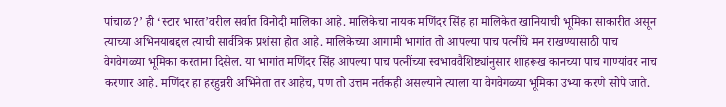पांचाळ?’ ही ‘स्टार भारत’वरील सर्वात विनोदी मालिका आहे. मालिकेचा नायक मणिंदर सिंह हा मालिकेत खानियाची भूमिका साकारीत असून त्याच्या अभिनयाबद्दल त्याची सार्वत्रिक प्रशंसा होत आहे. मालिकेच्या आगामी भागांत तो आपल्या पाच पत्नींचे मन राखण्यासाठी पाच वेगवेगळ्या भूमिका करताना दिसेल. या भागांत मणिंदर सिंह आपल्या पाच पत्नींच्या स्वभाववैशिष्ट्यांनुसार शाहरूख कानच्या पाच गाण्यांवर नाच करणार आहे. मणिंदर हा हरहुन्नरी अभिनेता तर आहेच, पण तो उत्तम नर्तकही असल्याने त्याला या वेगवेगळ्या भूमिका उभ्या करणे सोपे जाते.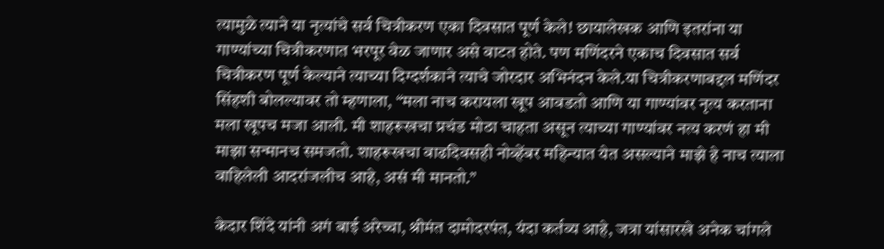त्यामुळे त्याने या नृत्यांचे सर्व चित्रीकरण एका दिवसात पूर्ण केले! छायालेखक आणि इतरांना या गाण्यांच्या चित्रीकरणात भरपूर वेळ जाणार असे वाटत होते. पण मणिंदरने एकाच दिवसात सर्व चित्रीकरण पूर्ण केल्याने त्याच्या दिग्दर्शकाने त्याचे जोरदार अभिनंदन केले.या चित्रीकरणाबद्दल मणिंदर सिंहशी बोलल्यावर तो म्हणाला, “मला नाच करायला खूप आवडतो आणि या गाण्यांवर नृत्य करताना मला खूपच मजा आली. मी शाहरूखचा प्रचंड मोठा चाहता असून त्याच्या गाण्यांवर नत्य करणं हा मी माझा सन्मानच समजतो. शाहरूखचा वाढदिवसही नोव्हेंबर महिन्यात येत असल्याने माझे हे नाच त्याला वाहिलेली आदरांजलीच आहे, असं मी मानतो.”

केदार शिंदे यांनी अगं बाई अरेच्चा, श्रीमंत दामोदरपंत, यंदा कर्तव्य आहे, जत्रा यांसारखे अनेक चांगले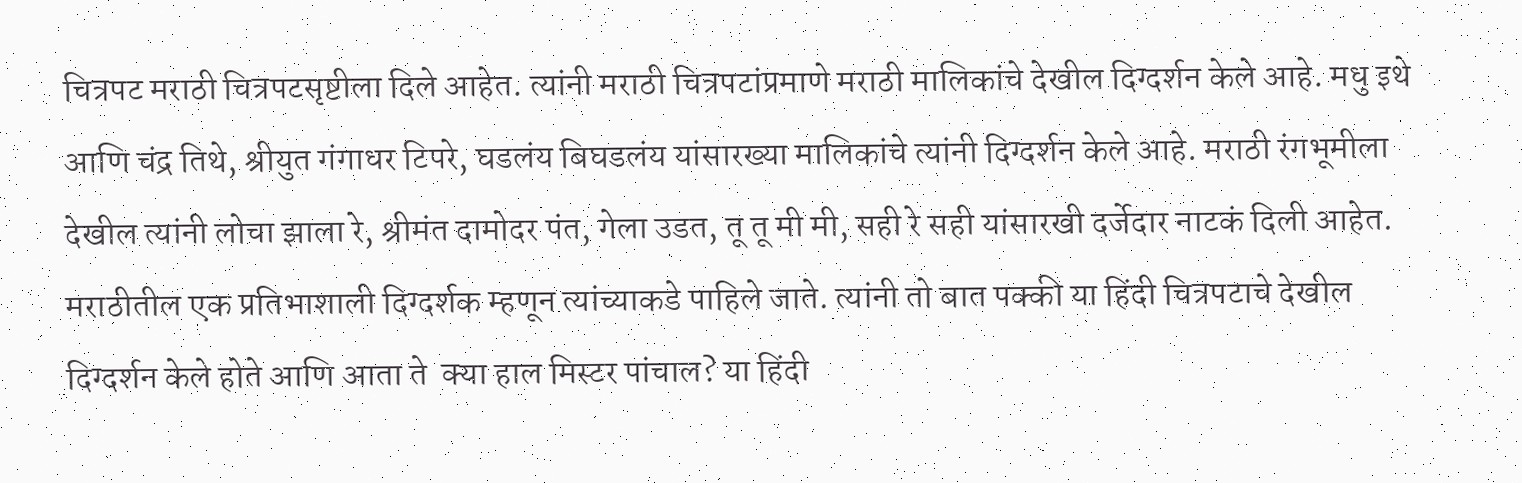चित्रपट मराठी चित्रपटसृष्टीला दिले आहेत. त्यांनी मराठी चित्रपटांप्रमाणे मराठी मालिकांचे देखील दिग्दर्शन केले आहे. मधु इथे आणि चंद्र तिथे, श्रीयुत गंगाधर टिपरे, घडलंय बिघडलंय यांसारख्या मालिकांचे त्यांनी दिग्दर्शन केले आहे. मराठी रंगभूमीला देखील त्यांनी लोचा झाला रे, श्रीमंत दामोदर पंत, गेला उडत, तू तू मी मी, सही रे सही यांसारखी दर्जेदार नाटकं दिली आहेत. मराठीतील एक प्रतिभाशाली दिग्दर्शक म्हणून त्यांच्याकडे पाहिले जाते. त्यांनी तो बात पक्की या हिंदी चित्रपटाचे देखील दिग्दर्शन केले होते आणि आता ते  क्या हाल मिस्टर पांचाल? या हिंदी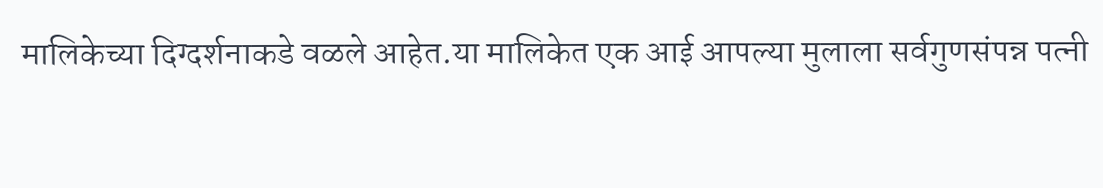मालिकेच्या दिग्दर्शनाकडे वळले आहेत.या मालिकेत एक आई आपल्या मुलाला सर्वगुणसंपन्न पत्नी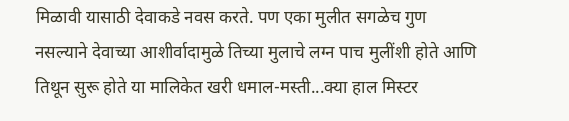मिळावी यासाठी देवाकडे नवस करते. पण एका मुलीत सगळेच गुण नसल्याने देवाच्या आशीर्वादामुळे तिच्या मुलाचे लग्न पाच मुलींशी होते आणि तिथून सुरू होते या मालिकेत खरी धमाल-मस्ती...क्या हाल मिस्टर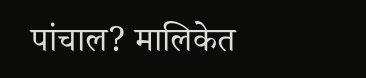पांचाल? मालिकेत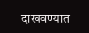दाखवण्यात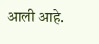आली आहे.